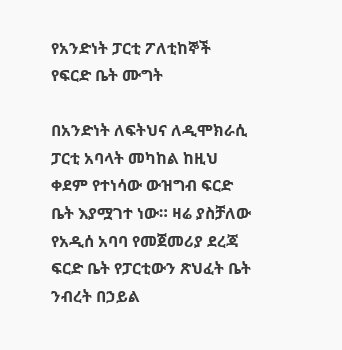የአንድነት ፓርቲ ፖለቲከኞች የፍርድ ቤት ሙግት

በአንድነት ለፍትህና ለዲሞክራሲ ፓርቲ አባላት መካከል ከዚህ ቀደም የተነሳው ውዝግብ ፍርድ ቤት እያሟገተ ነው። ዛሬ ያስቻለው የአዲሰ አባባ የመጀመሪያ ደረጃ ፍርድ ቤት የፓርቲውን ጽህፈት ቤት ንብረት በኃይል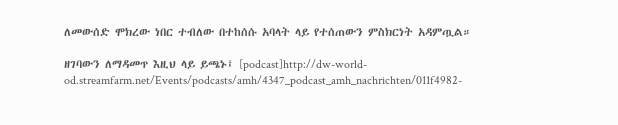ለመውሰድ ሞክረው ነበር ተብለው በተከሰሱ አባላት ላይ የተሰጠውን ምስክርነት አዳምጧል።

ዘገባውን ለማዳመጥ እዚህ ላይ ይጫኑ፤ [podcast]http://dw-world-od.streamfarm.net/Events/podcasts/amh/4347_podcast_amh_nachrichten/011f4982-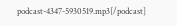podcast-4347-5930519.mp3[/podcast]